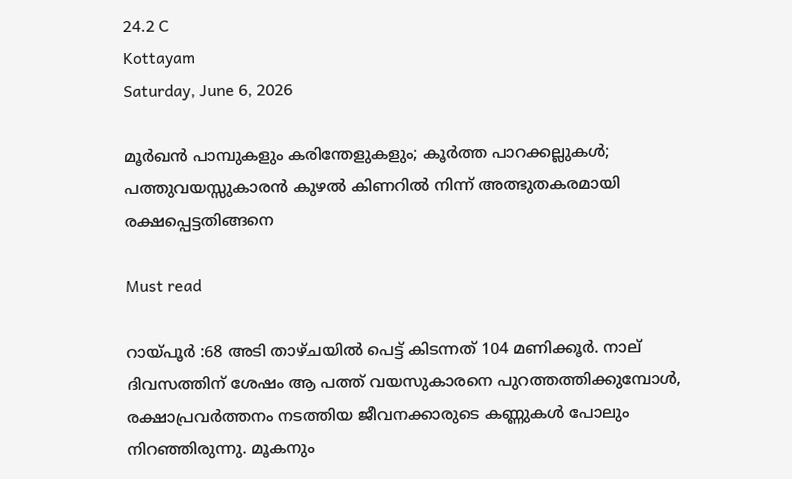24.2 C
Kottayam
Saturday, June 6, 2026

മൂർഖൻ പാമ്പുകളും കരിന്തേളുകളും; കൂർത്ത പാറക്കല്ലുകൾ; പത്തുവയസ്സുകാരൻ കുഴൽ കിണറിൽ നിന്ന് അത്ഭുതകരമായി രക്ഷപ്പെട്ടതിങ്ങനെ

Must read

റായ്പൂർ :68 അടി താഴ്ചയിൽ പെട്ട് കിടന്നത് 104 മണിക്കൂർ. നാല് ദിവസത്തിന് ശേഷം ആ പത്ത് വയസുകാരനെ പുറത്തത്തിക്കുമ്പോൾ, രക്ഷാപ്രവർത്തനം നടത്തിയ ജീവനക്കാരുടെ കണ്ണുകൾ പോലും നിറഞ്ഞിരുന്നു. മൂകനും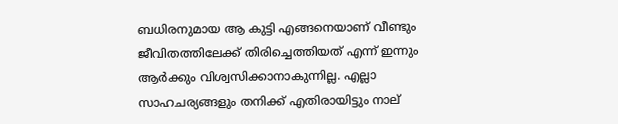ബധിരനുമായ ആ കുട്ടി എങ്ങനെയാണ് വീണ്ടും ജീവിതത്തിലേക്ക് തിരിച്ചെത്തിയത് എന്ന് ഇന്നും ആർക്കും വിശ്വസിക്കാനാകുന്നില്ല. എല്ലാ സാഹചര്യങ്ങളും തനിക്ക് എതിരായിട്ടും നാല്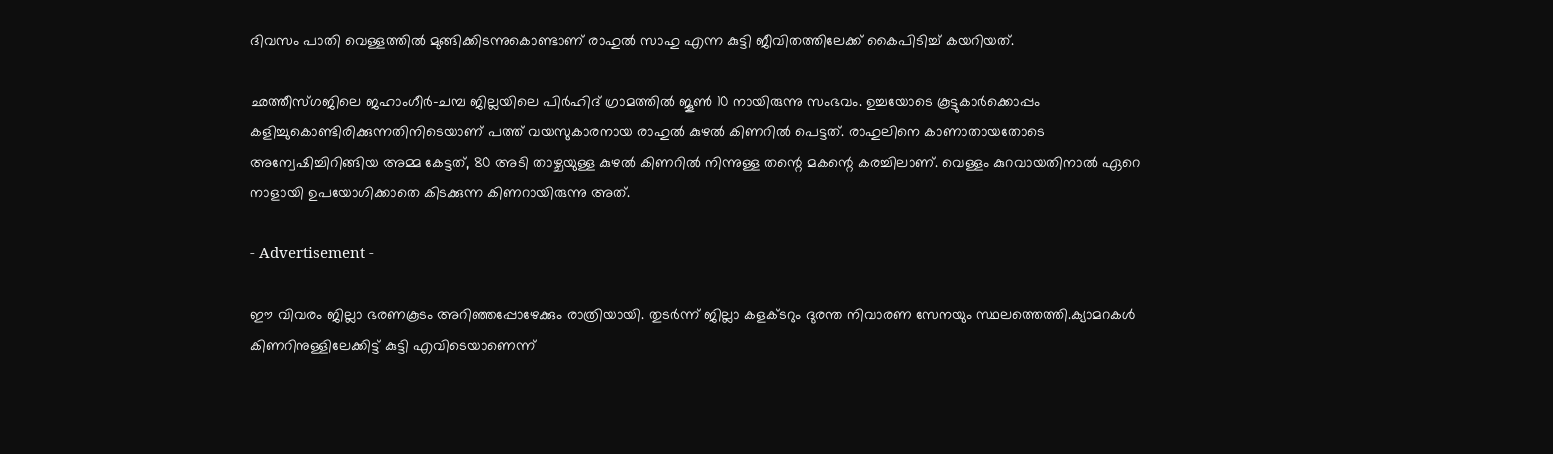ദിവസം പാതി വെള്ളത്തിൽ മുങ്ങിക്കിടന്നുകൊണ്ടാണ് രാഹുൽ സാഹു എന്ന കുട്ടി ജീവിതത്തിലേക്ക് കൈപിടിച്ച് കയറിയത്.

ഛത്തീസ്ഗജിലെ ജഹാംഗീർ-ചമ്പ ജില്ലയിലെ പിർഹിദ് ഗ്രാമത്തിൽ ജൂൺ 10 നായിരുന്നു സംഭവം. ഉച്ചയോടെ കൂട്ടുകാർക്കൊപ്പം കളിച്ചുകൊണ്ടിരിക്കുന്നതിനിടെയാണ് പത്ത് വയസുകാരനായ രാഹുൽ കുഴൽ കിണറിൽ പെട്ടത്. രാഹുലിനെ കാണാതായതോടെ അന്വേഷിച്ചിറിങ്ങിയ അമ്മ കേട്ടത്, 80 അടി താഴ്ചയുള്ള കുഴൽ കിണറിൽ നിന്നുള്ള തന്റെ മകന്റെ കരച്ചിലാണ്. വെള്ളം കുറവായതിനാൽ ഏറെ നാളായി ഉപയോഗിക്കാതെ കിടക്കുന്ന കിണറായിരുന്നു അത്.

- Advertisement -

ഈ വിവരം ജില്ലാ ഭരണകൂടം അറിഞ്ഞപ്പോഴേക്കും രാത്രിയായി. തുടർന്ന് ജില്ലാ കളക്ടറും ദുരന്ത നിവാരണ സേനയും സ്ഥലത്തെത്തി.ക്യാമറകൾ കിണറിനുള്ളിലേക്കിട്ട് കുട്ടി എവിടെയാണെന്ന്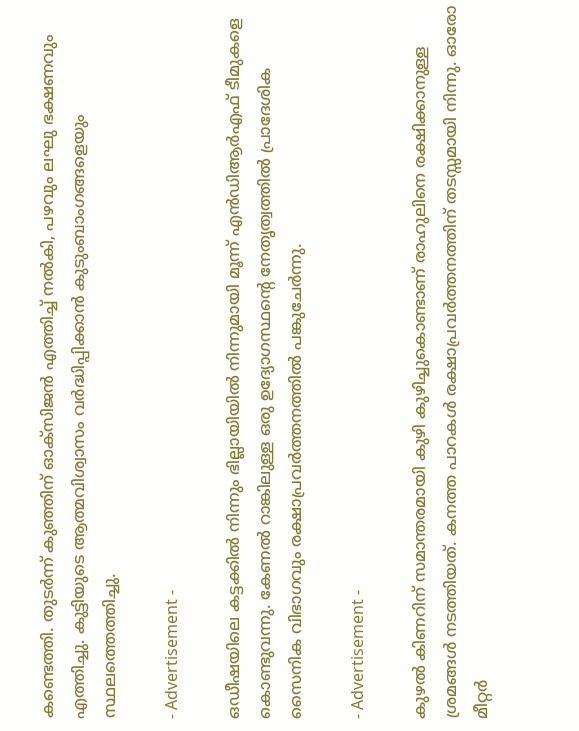കണ്ടെത്തി. തുടർന്ന് കുഞ്ഞിന് ഓക്‌സിജൻ എത്തിച്ച് നൽകി, പഴവും ലഘു ഭക്ഷണവും എത്തിച്ചു. കുട്ടിയുടെ ആത്മവിശ്വാസം വർദ്ധിപ്പിക്കാൻ കുടുംബാംഗങ്ങളെയും സ്ഥലത്തെത്തിച്ചു.

- Advertisement -

ഒഡീഷയിലെ കട്ടക്കിൽ നിന്നും ഭില്ലായിയിൽ നിന്നുമായി മൂന്ന് എൻഡിആർഎഫ് ടീമുകളെ കൊണ്ടുവന്നു. കേണൽ റാങ്കിലുള്ള ഒരു ഉദ്യോഗസ്ഥന്റെ നേതൃത്വത്തിൽ പ്രാദേശിക സൈനിക വിഭാഗവും രക്ഷാപ്രവർത്തനത്തിൽ പങ്കുചേർന്നു.

- Advertisement -

കുഴൽ കിണറിന് സമാന്തരമായി കുഴി കുഴിച്ചുകൊണ്ടാണ് രാഹുലിനെ രക്ഷിക്കാനുള്ള ശ്രമങ്ങൾ നടത്തിയത്. കനത്ത പാറകൾ രക്ഷാപ്രവർത്തനത്തിന് തടസ്സമായി നിന്നു. ഓരോ മീറ്റർ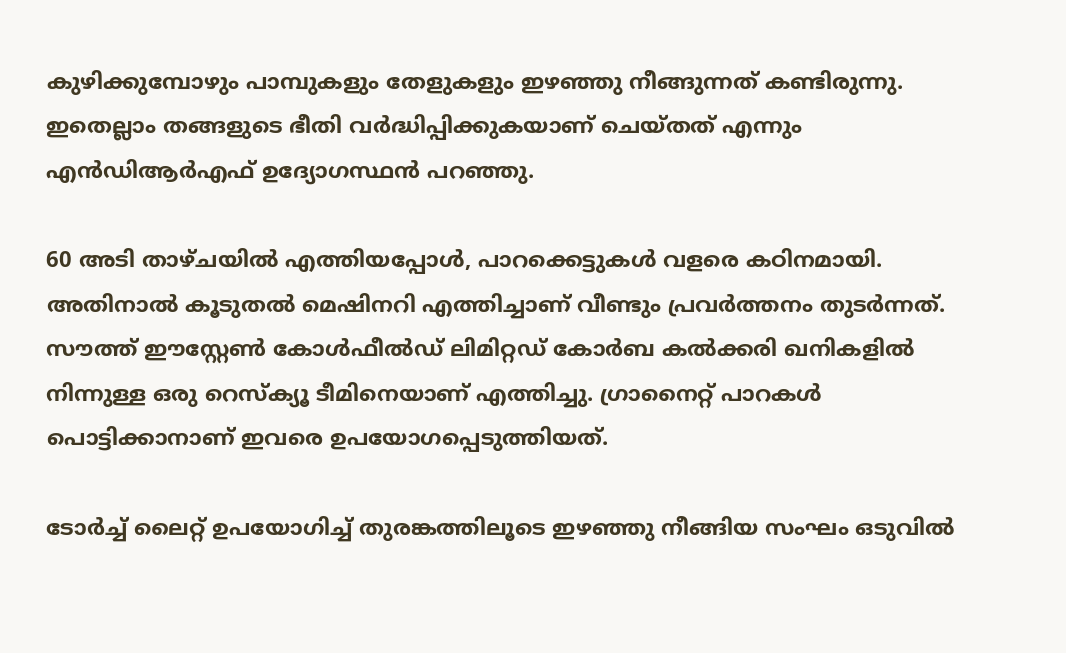കുഴിക്കുമ്പോഴും പാമ്പുകളും തേളുകളും ഇഴഞ്ഞു നീങ്ങുന്നത് കണ്ടിരുന്നു. ഇതെല്ലാം തങ്ങളുടെ ഭീതി വർദ്ധിപ്പിക്കുകയാണ് ചെയ്തത് എന്നും എൻഡിആർഎഫ് ഉദ്യോഗസ്ഥൻ പറഞ്ഞു.

60 അടി താഴ്ചയിൽ എത്തിയപ്പോൾ, പാറക്കെട്ടുകൾ വളരെ കഠിനമായി. അതിനാൽ കൂടുതൽ മെഷിനറി എത്തിച്ചാണ് വീണ്ടും പ്രവർത്തനം തുടർന്നത്. സൗത്ത് ഈസ്റ്റേൺ കോൾഫീൽഡ് ലിമിറ്റഡ് കോർബ കൽക്കരി ഖനികളിൽ നിന്നുള്ള ഒരു റെസ്‌ക്യൂ ടീമിനെയാണ് എത്തിച്ചു. ഗ്രാനൈറ്റ് പാറകൾ പൊട്ടിക്കാനാണ് ഇവരെ ഉപയോഗപ്പെടുത്തിയത്.

ടോർച്ച് ലൈറ്റ് ഉപയോഗിച്ച് തുരങ്കത്തിലൂടെ ഇഴഞ്ഞു നീങ്ങിയ സംഘം ഒടുവിൽ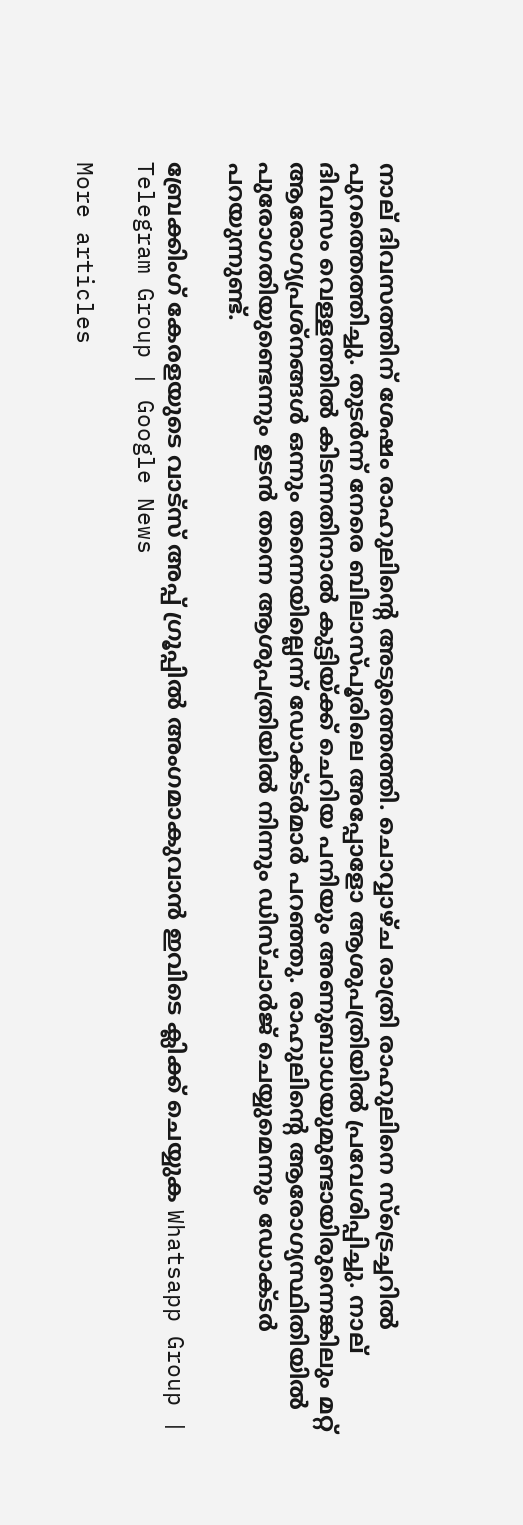നാല് ദിവസത്തിന് ശേഷം രാഹുലിന്റെ അടുത്തെത്തി. ചൊവ്വാഴ്ച രാത്രി രാഹുലിനെ സ്‌ട്രെച്ചറിൽ പുറത്തെത്തിച്ചു. തുടർന്ന് നേരെ ബിലാസ്പൂരിലെ അപ്പോളോ ആശുപത്രിയിൽ പ്രവേശിപ്പിച്ചു. നാല് ദിവസം വെള്ളത്തിൽ കിടന്നതിനാൽ കുട്ടിയ്‌ക്ക് ചെറിയ പനിയും അണുബാധയുമുണ്ടായിരുന്നെങ്കിലും മറ്റ് ആരോഗ്യപ്രശ്‌നങ്ങൾ ഒന്നും തന്നെയില്ലെന്ന് ഡോക്ടർമാർ പറഞ്ഞു. രാഹുലിന്റെ ആരോഗ്യസ്ഥിതിയിൽ പുരോഗതിയുണ്ടെന്നും ഉടൻ തന്നെ ആശുപത്രിയിൽ നിന്നും ഡിസ്ചാർജ് ചെയ്യുമെന്നും ഡോക്ടർ പറയുന്നുണ്ട്.

ബ്രേക്കിംഗ് കേരളയുടെ വാട്സ് അപ്പ് ഗ്രൂപ്പിൽ അംഗമാകുവാൻ ഇവിടെ ക്ലിക്ക് ചെയ്യുക Whatsapp Group | Telegram Group | Google News

More articles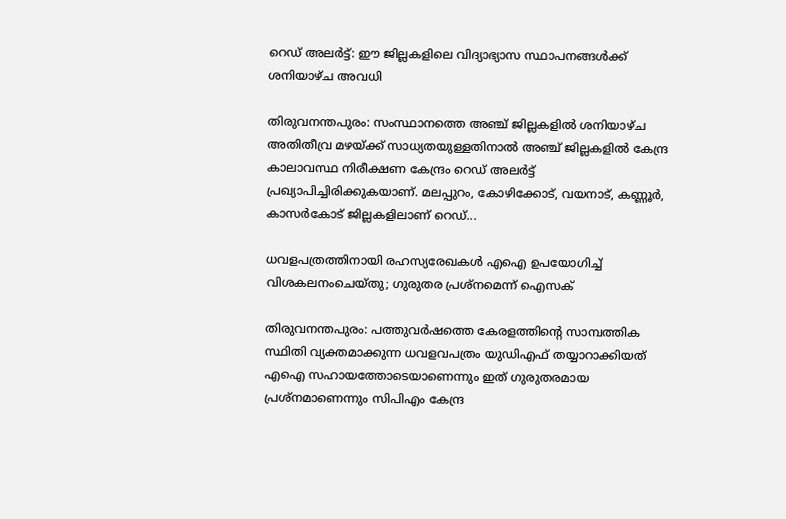റെഡ് അലർട്ട്: ഈ ജില്ലകളിലെ വിദ്യാഭ്യാസ സ്ഥാപനങ്ങൾക്ക് ശനിയാഴ്ച അവധി

തിരുവനന്തപുരം: സംസ്ഥാനത്തെ അഞ്ച് ജില്ലകളിൽ ശനിയാഴ്ച അതിതീവ്ര മഴയ്ക്ക് സാധ്യതയുള്ളതിനാൽ അഞ്ച് ജില്ലകളിൽ കേന്ദ്ര കാലാവസ്ഥ നിരീക്ഷണ കേന്ദ്രം റെഡ് അലർട്ട് പ്രഖ്യാപിച്ചിരിക്കുകയാണ്. മലപ്പുറം, കോഴിക്കോട്, വയനാട്, കണ്ണൂർ, കാസർകോട് ജില്ലകളിലാണ് റെഡ്...

ധവളപത്രത്തിനായി രഹസ്യരേഖകൾ എഐ ഉപയോഗിച്ച് വിശകലനംചെയ്തു; ഗുരുതര പ്രശ്‌നമെന്ന് ഐസക്

തിരുവനന്തപുരം: പത്തുവർഷത്തെ കേരളത്തിന്റെ സാമ്പത്തിക സ്ഥിതി വ്യക്തമാക്കുന്ന ധവളവപത്രം യുഡിഎഫ് തയ്യാറാക്കിയത് എഐ സഹായത്തോടെയാണെന്നും ഇത് ഗുരുതരമായ പ്രശ്‌നമാണെന്നും സിപിഎം കേന്ദ്ര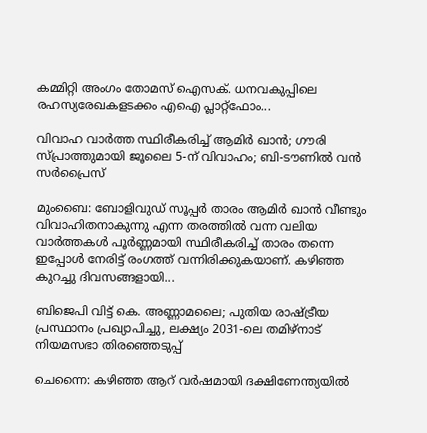കമ്മിറ്റി അംഗം തോമസ് ഐസക്. ധനവകുപ്പിലെ രഹസ്യരേഖകളടക്കം എഐ പ്ലാറ്റ്‌ഫോം...

വിവാഹ വാർത്ത സ്ഥിരീകരിച്ച് ആമിർ ഖാൻ; ഗൗരി സ്പ്രാത്തുമായി ജൂലൈ 5-ന് വിവാഹം; ബി-ടൗണിൽ വൻ സർപ്രൈസ്

മുംബൈ: ബോളിവുഡ് സൂപ്പർ താരം ആമിർ ഖാൻ വീണ്ടും വിവാഹിതനാകുന്നു എന്ന തരത്തിൽ വന്ന വലിയ വാർത്തകൾ പൂർണ്ണമായി സ്ഥിരീകരിച്ച് താരം തന്നെ ഇപ്പോൾ നേരിട്ട് രംഗത്ത് വന്നിരിക്കുകയാണ്. കഴിഞ്ഞ കുറച്ചു ദിവസങ്ങളായി...

ബിജെപി വിട്ട് കെ. അണ്ണാമലൈ; പുതിയ രാഷ്ട്രീയ പ്രസ്ഥാനം പ്രഖ്യാപിച്ചു, ലക്ഷ്യം 2031-ലെ തമിഴ്‌നാട് നിയമസഭാ തിരഞ്ഞെടുപ്പ്

ചെന്നൈ: കഴിഞ്ഞ ആറ് വർഷമായി ദക്ഷിണേന്ത്യയിൽ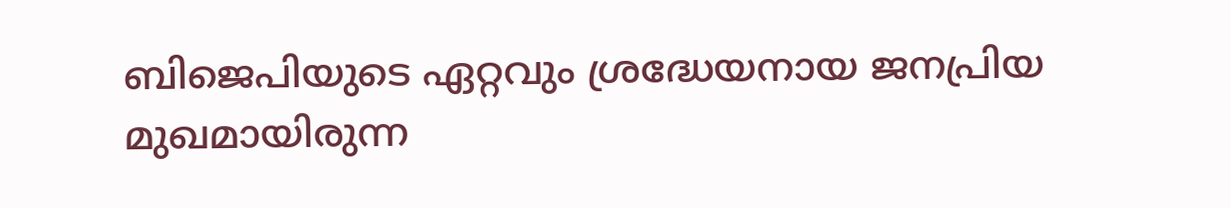ബിജെപിയുടെ ഏറ്റവും ശ്രദ്ധേയനായ ജനപ്രിയ മുഖമായിരുന്ന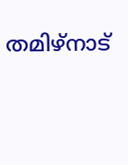തമിഴ്‌നാട്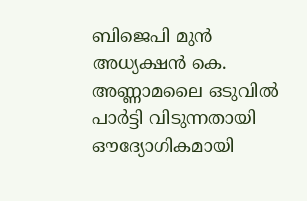ബിജെപി മുൻ അധ്യക്ഷൻ കെ. അണ്ണാമലൈ ഒടുവിൽ പാർട്ടി വിടുന്നതായി ഔദ്യോഗികമായി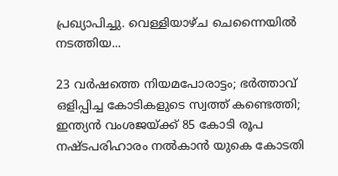പ്രഖ്യാപിച്ചു. വെള്ളിയാഴ്ച ചെന്നൈയിൽ നടത്തിയ...

23 വർഷത്തെ നിയമപോരാട്ടം; ഭർത്താവ് ഒളിപ്പിച്ച കോടികളുടെ സ്വത്ത് കണ്ടെത്തി; ഇന്ത്യൻ വംശജയ്ക്ക് 85 കോടി രൂപ നഷ്ടപരിഹാരം നൽകാൻ യുകെ കോടതി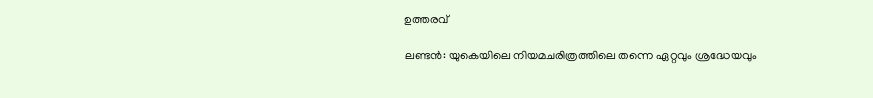ഉത്തരവ്

ലണ്ടൻ: യുകെയിലെ നിയമചരിത്രത്തിലെ തന്നെ ഏറ്റവും ശ്രദ്ധേയവും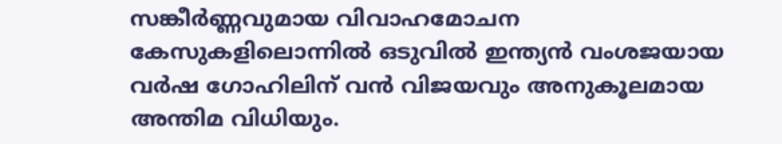സങ്കീർണ്ണവുമായ വിവാഹമോചന കേസുകളിലൊന്നിൽ ഒടുവിൽ ഇന്ത്യൻ വംശജയായ വർഷ ഗോഹിലിന് വൻ വിജയവും അനുകൂലമായ അന്തിമ വിധിയും.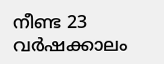നീണ്ട 23 വർഷക്കാലം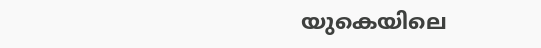യുകെയിലെ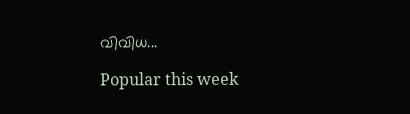വിവിധ...

Popular this week